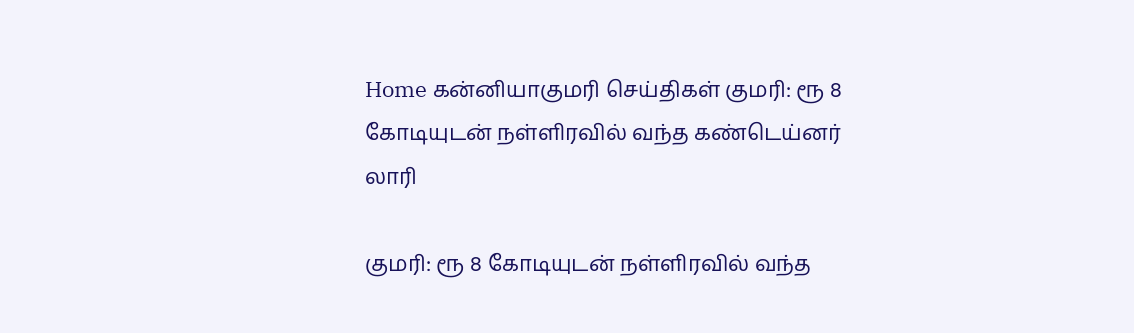Home கன்னியாகுமரி செய்திகள் குமரி: ரூ 8 கோடியுடன் நள்ளிரவில் வந்த கண்டெய்னர் லாரி

குமரி: ரூ 8 கோடியுடன் நள்ளிரவில் வந்த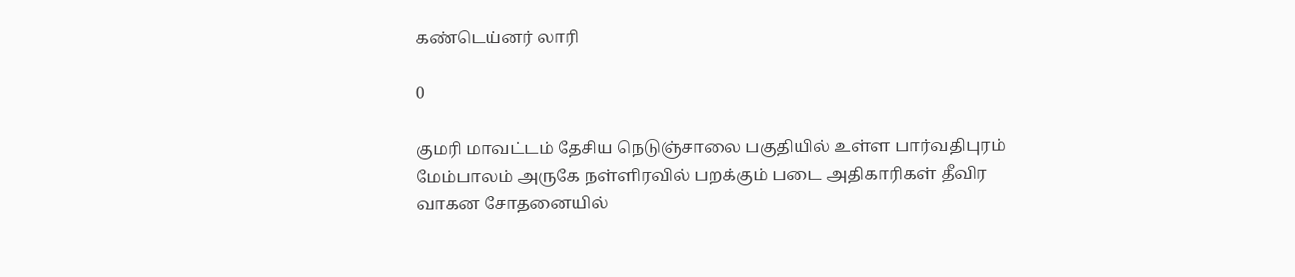கண்டெய்னர் லாரி

0

குமரி மாவட்டம் தேசிய நெடுஞ்சாலை பகுதியில் உள்ள பார்வதிபுரம் மேம்பாலம் அருகே நள்ளிரவில் பறக்கும் படை அதிகாரிகள் தீவிர வாகன சோதனையில்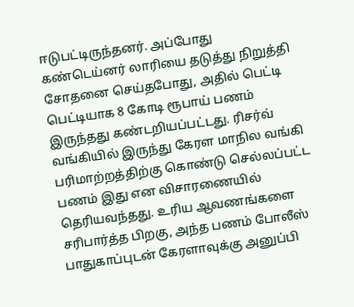ஈடுபட்டிருந்தனர். அப்போது கண்டெய்னர் லாரியை தடுத்து நிறுத்தி சோதனை செய்தபோது, அதில் பெட்டி பெட்டியாக 8 கோடி ரூபாய் பணம் இருந்தது கண்டறியப்பட்டது. ரிசர்வ் வங்கியில் இருந்து கேரள மாநில வங்கி பரிமாற்றத்திற்கு கொண்டு செல்லப்பட்ட பணம் இது என விசாரணையில் தெரியவந்தது. உரிய ஆவணங்களை சரிபார்த்த பிறகு, அந்த பணம் போலீஸ் பாதுகாப்புடன் கேரளாவுக்கு அனுப்பி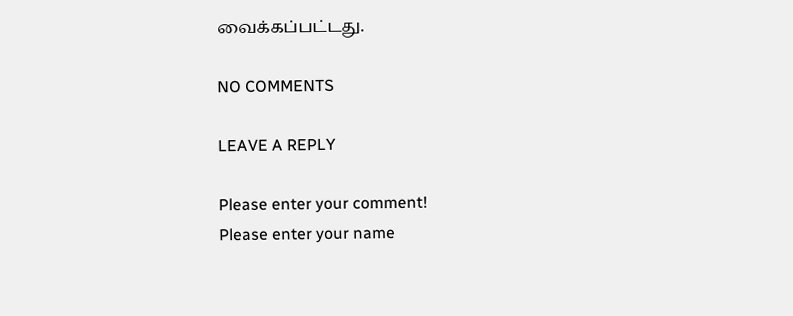வைக்கப்பட்டது.

NO COMMENTS

LEAVE A REPLY

Please enter your comment!
Please enter your name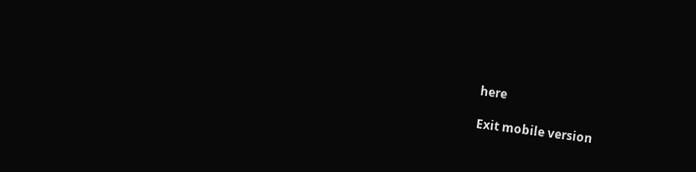here

Exit mobile version